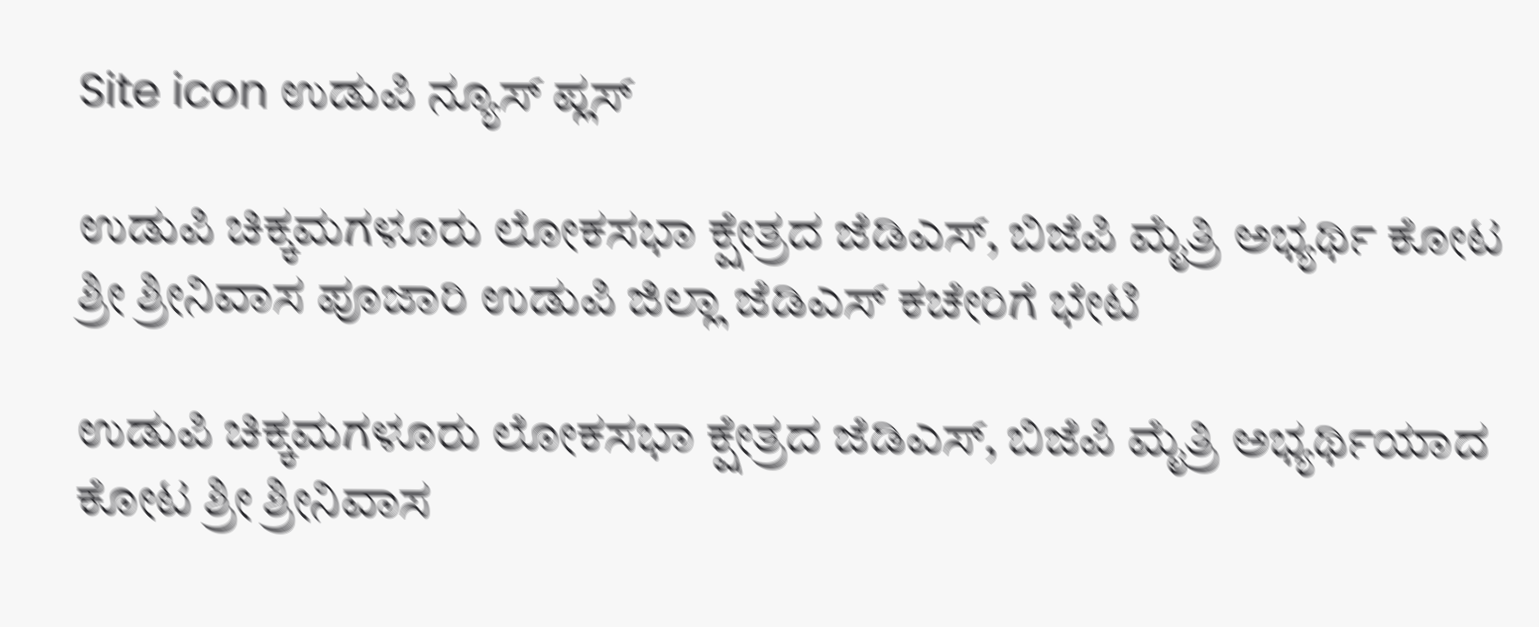Site icon ಉಡುಪಿ ನ್ಯೂಸ್ ಪ್ಲಸ್

ಉಡುಪಿ ಚಿಕ್ಕಮಗಳೂರು ಲೋಕಸಭಾ ಕ್ಷೇತ್ರದ ಜೆಡಿಎಸ್, ಬಿಜೆಪಿ ಮೈತ್ರಿ ಅಭ್ಯರ್ಥಿ ಕೋಟ ಶ್ರೀ ಶ್ರೀನಿವಾಸ ಪೂಜಾರಿ ಉಡುಪಿ ಜಿಲ್ಲಾ ಜೆಡಿಎಸ್ ಕಚೇರಿಗೆ ಭೇಟಿ

ಉಡುಪಿ ಚಿಕ್ಕಮಗಳೂರು ಲೋಕಸಭಾ ಕ್ಷೇತ್ರದ ಜೆಡಿಎಸ್, ಬಿಜೆಪಿ ಮೈತ್ರಿ ಅಭ್ಯರ್ಥಿಯಾದ ಕೋಟ ಶ್ರೀ ಶ್ರೀನಿವಾಸ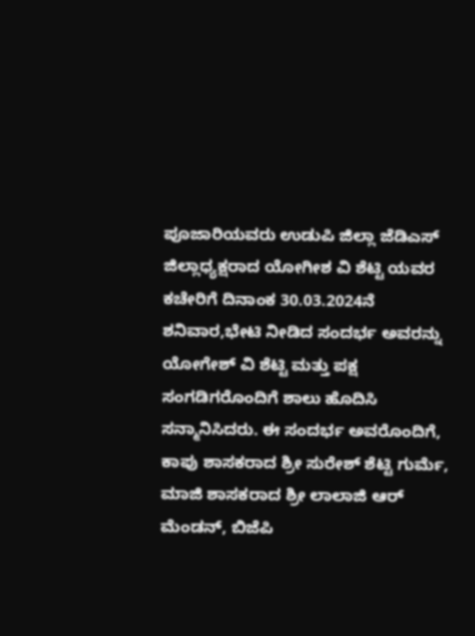ಪೂಜಾರಿಯವರು ಉಡುಪಿ ಜಿಲ್ಲಾ ಜೆಡಿಎಸ್ ಜಿಲ್ಲಾಧ್ಯಕ್ಷರಾದ ಯೋಗೀಶ ವಿ ಶೆಟ್ಟಿ ಯವರ ಕಚೇರಿಗೆ ದಿನಾಂಕ 30.03.2024ನೆ ಶನಿವಾರ,ಭೇಟಿ ನೀಡಿದ ಸಂದರ್ಭ ಅವರನ್ನು ಯೋಗೇಶ್ ವಿ ಶೆಟ್ಟಿ ಮತ್ತು ಪಕ್ಷ ಸಂಗಡಿಗರೊಂದಿಗೆ ಶಾಲು ಹೊದಿಸಿ ಸನ್ಮಾನಿಸಿದರು. ಈ ಸಂದರ್ಭ ಅವರೊಂದಿಗೆ, ಕಾಪು ಶಾಸಕರಾದ ಶ್ರೀ ಸುರೇಶ್ ಶೆಟ್ಟಿ ಗುರ್ಮೆ, ಮಾಜಿ ಶಾಸಕರಾದ ಶ್ರೀ ಲಾಲಾಜಿ ಆರ್ ಮೆಂಡನ್, ಬಿಜೆಪಿ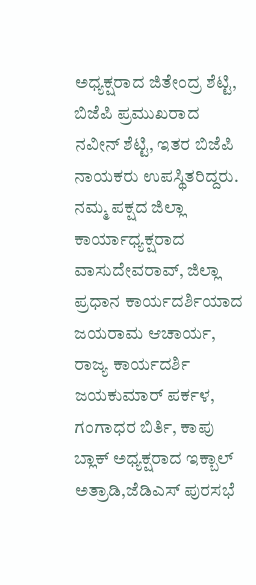ಅಧ್ಯಕ್ಷರಾದ ಜಿತೇಂದ್ರ ಶೆಟ್ಟಿ, ಬಿಜೆಪಿ ಪ್ರಮುಖರಾದ ನವೀನ್ ಶೆಟ್ಟಿ, ಇತರ ಬಿಜೆಪಿ ನಾಯಕರು ಉಪಸ್ಥಿತರಿದ್ದರು. ನಮ್ಮ ಪಕ್ಷದ ಜಿಲ್ಲಾ ಕಾರ್ಯಾಧ್ಯಕ್ಷರಾದ ವಾಸುದೇವರಾವ್, ಜಿಲ್ಲಾ ಪ್ರಧಾನ ಕಾರ್ಯದರ್ಶಿಯಾದ ಜಯರಾಮ ಆಚಾರ್ಯ, ರಾಜ್ಯ ಕಾರ್ಯದರ್ಶಿ ಜಯಕುಮಾರ್ ಪರ್ಕಳ, ಗಂಗಾಧರ ಬಿರ್ತಿ, ಕಾಪು ಬ್ಲಾಕ್ ಅಧ್ಯಕ್ಷರಾದ ಇಕ್ಬಾಲ್ ಅತ್ರಾಡಿ,ಜೆಡಿಎಸ್ ಪುರಸಭೆ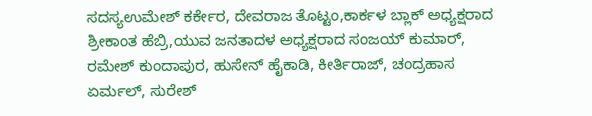ಸದಸ್ಯಉಮೇಶ್ ಕರ್ಕೇರ, ದೇವರಾಜ ತೊಟ್ಟಂ,ಕಾರ್ಕಳ ಬ್ಲಾಕ್ ಅಧ್ಯಕ್ಷರಾದ ಶ್ರೀಕಾಂತ ಹೆಬ್ರಿ,ಯುವ ಜನತಾದಳ ಅಧ್ಯಕ್ಷರಾದ ಸಂಜಯ್ ಕುಮಾರ್, ರಮೇಶ್ ಕುಂದಾಪುರ, ಹುಸೇನ್ ಹೈಕಾಡಿ, ಕೀರ್ತಿರಾಜ್, ಚಂದ್ರಹಾಸ ಏರ್ಮಲ್, ಸುರೇಶ್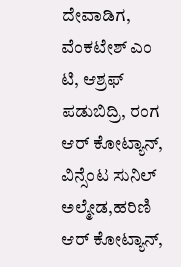ದೇವಾಡಿಗ, ವೆಂಕಟೇಶ್ ಎಂ ಟಿ, ಆಶ್ರಫ್ ಪಡುಬಿದ್ರಿ, ರಂಗ ಆರ್ ಕೋಟ್ಯಾನ್, ವಿನ್ಸೆಂಟ ಸುನಿಲ್ ಅಲ್ಮೇಡ,ಹರಿಣಿ ಆರ್ ಕೋಟ್ಯಾನ್,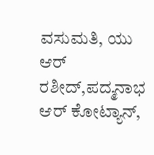ವಸುಮತಿ, ಯು ಆರ್ ರಶೀದ್,ಪದ್ಮನಾಭ ಆರ್ ಕೋಟ್ಯಾನ್,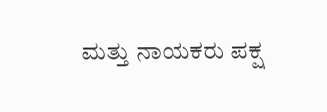ಮತ್ತು ನಾಯಕರು ಪಕ್ಷ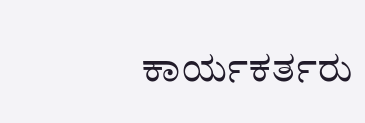ಕಾರ್ಯಕರ್ತರು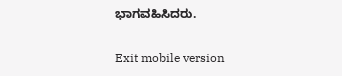ಭಾಗವಹಿಸಿದರು.

Exit mobile version